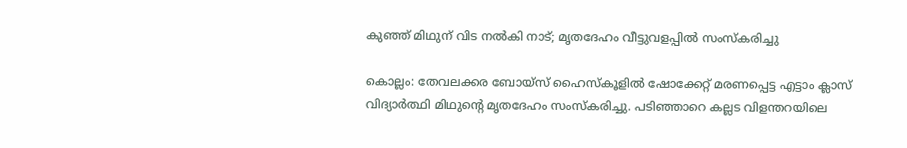കുഞ്ഞ് മിഥുന് വിട നല്‍കി നാട്; മൃതദേഹം വീട്ടുവളപ്പില്‍ സംസ്‌കരിച്ചു

കൊല്ലം: തേവലക്കര ബോയ്‌സ് ഹൈസ്‌കൂളില്‍ ഷോക്കേറ്റ് മരണപ്പെട്ട എട്ടാം ക്ലാസ് വിദ്യാര്‍ത്ഥി മിഥുന്റെ മൃതദേഹം സംസ്‌കരിച്ചു. പടിഞ്ഞാറെ കല്ലട വിളന്തറയിലെ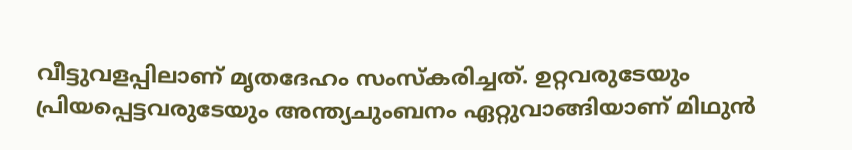വീട്ടുവളപ്പിലാണ് മൃതദേഹം സംസ്‌കരിച്ചത്. ഉറ്റവരുടേയും പ്രിയപ്പെട്ടവരുടേയും അന്ത്യചുംബനം ഏറ്റുവാങ്ങിയാണ് മിഥുന്‍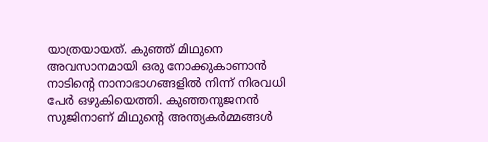യാത്രയായത്. കുഞ്ഞ് മിഥുനെ അവസാനമായി ഒരു നോക്കുകാണാന്‍ നാടിന്റെ നാനാഭാഗങ്ങളില്‍ നിന്ന് നിരവധി പേര്‍ ഒഴുകിയെത്തി. കുഞ്ഞനുജനന്‍ സുജിനാണ് മിഥുന്റെ അന്ത്യകര്‍മ്മങ്ങള്‍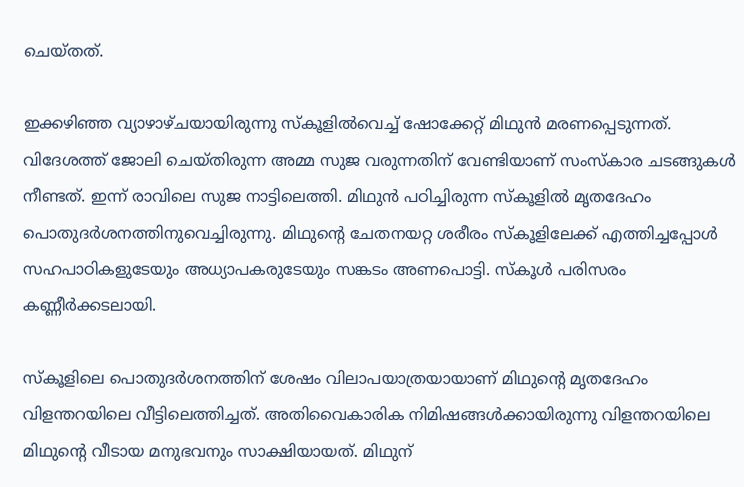ചെയ്തത്.

ഇക്കഴിഞ്ഞ വ്യാഴാഴ്ചയായിരുന്നു സ്‌കൂളില്‍വെച്ച് ഷോക്കേറ്റ് മിഥുന്‍ മരണപ്പെടുന്നത്. വിദേശത്ത് ജോലി ചെയ്തിരുന്ന അമ്മ സുജ വരുന്നതിന് വേണ്ടിയാണ് സംസ്‌കാര ചടങ്ങുകള്‍ നീണ്ടത്. ഇന്ന് രാവിലെ സുജ നാട്ടിലെത്തി. മിഥുന്‍ പഠിച്ചിരുന്ന സ്‌കൂളില്‍ മൃതദേഹം പൊതുദര്‍ശനത്തിനുവെച്ചിരുന്നു. മിഥുന്റെ ചേതനയറ്റ ശരീരം സ്‌കൂളിലേക്ക് എത്തിച്ചപ്പോള്‍ സഹപാഠികളുടേയും അധ്യാപകരുടേയും സങ്കടം അണപൊട്ടി. സ്‌കൂള്‍ പരിസരം കണ്ണീര്‍ക്കടലായി.

സ്‌കൂളിലെ പൊതുദര്‍ശനത്തിന് ശേഷം വിലാപയാത്രയായാണ് മിഥുന്റെ മൃതദേഹം വിളന്തറയിലെ വീട്ടിലെത്തിച്ചത്. അതിവൈകാരിക നിമിഷങ്ങള്‍ക്കായിരുന്നു വിളന്തറയിലെ മിഥുന്റെ വീടായ മനുഭവനും സാക്ഷിയായത്. മിഥുന്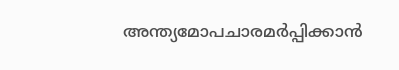അന്ത്യമോപചാരമര്‍പ്പിക്കാന്‍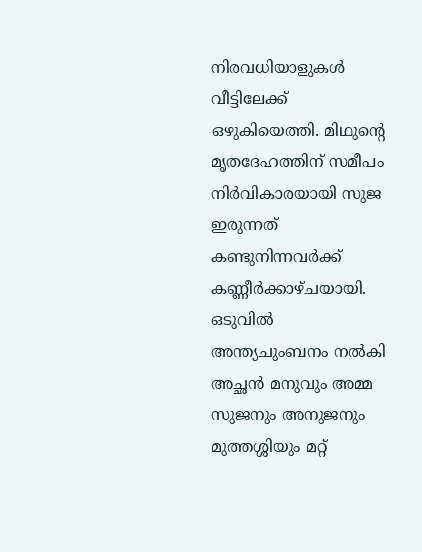നിരവധിയാളുകള്‍ വീട്ടിലേക്ക് ഒഴുകിയെത്തി. മിഥുന്റെ മൃതദേഹത്തിന് സമീപം നിര്‍വികാരയായി സുജ ഇരുന്നത് കണ്ടുനിന്നവര്‍ക്ക് കണ്ണീര്‍ക്കാഴ്ചയായി. ഒടുവില്‍ അന്ത്യചുംബനം നല്‍കി അച്ഛന്‍ മനുവും അമ്മ സുജനും അനുജനും മുത്തശ്ശിയും മറ്റ്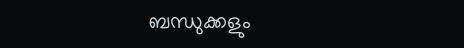ബന്ധുക്കളും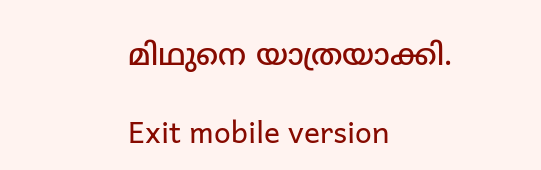മിഥുനെ യാത്രയാക്കി.

Exit mobile version